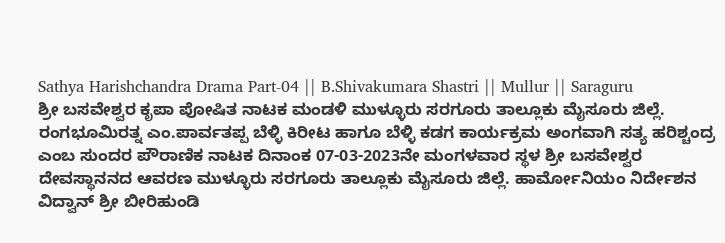Sathya Harishchandra Drama Part-04 || B.Shivakumara Shastri || Mullur || Saraguru
ಶ್ರೀ ಬಸವೇಶ್ವರ ಕೃಪಾ ಪೋಷಿತ ನಾಟಕ ಮಂಡಳಿ ಮುಳ್ಳೂರು ಸರಗೂರು ತಾಲ್ಲೂಕು ಮೈಸೂರು ಜಿಲ್ಲೆ. ರಂಗಭೂಮಿರತ್ನ ಎಂ.ಪಾರ್ವತಪ್ಪ ಬೆಳ್ಳಿ ಕಿರೀಟ ಹಾಗೂ ಬೆಳ್ಳಿ ಕಡಗ ಕಾರ್ಯಕ್ರಮ ಅಂಗವಾಗಿ ಸತ್ಯ ಹರಿಶ್ಚಂದ್ರ ಎಂಬ ಸುಂದರ ಪೌರಾಣಿಕ ನಾಟಕ ದಿನಾಂಕ 07-03-2023ನೇ ಮಂಗಳವಾರ ಸ್ಥಳ ಶ್ರೀ ಬಸವೇಶ್ವರ ದೇವಸ್ಥಾನನದ ಆವರಣ ಮುಳ್ಳೂರು ಸರಗೂರು ತಾಲ್ಲೂಕು ಮೈಸೂರು ಜಿಲ್ಲೆ. ಹಾರ್ಮೋನಿಯಂ ನಿರ್ದೇಶನ ವಿದ್ವಾನ್ ಶ್ರೀ ಬೀರಿಹುಂಡಿ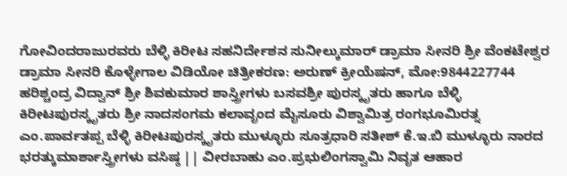ಗೋವಿಂದರಾಜುರವರು ಬೆಳ್ಳಿ ಕಿರೀಟ ಸಹನಿರ್ದೇಶನ ಸುನೀಲ್ಕುಮಾರ್ ಡ್ರಾಮಾ ಸೀನರಿ ಶ್ರೀ ವೆಂಕಟೇಶ್ವರ ಡ್ರಾಮಾ ಸೀನರಿ ಕೊಳ್ಳೇಗಾಲ ವಿಡಿಯೋ ಚಿತ್ರೀಕರಣ: ಅರುಣ್ ಕ್ರೀಯೆಷನ್, ಮೋ:9844227744 ಹರಿಶ್ಚಂದ್ರ ವಿದ್ವಾನ್ ಶ್ರೀ ಶಿವಕುಮಾರ ಶಾಸ್ತ್ರೀಗಳು ಬಸವಶ್ರೀ ಪುರಸ್ಕೃತರು ಹಾಗೂ ಬೆಳ್ಳಿ ಕಿರೀಟಪುರಸ್ಕೃತರು ಶ್ರೀ ನಾದಸಂಗಮ ಕಲಾವೃಂದ ಮೈಸೂರು ವಿಶ್ವಾಮಿತ್ರ ರಂಗಭೂಮಿರತ್ನ ಎಂ.ಪಾರ್ವತಪ್ಪ ಬೆಳ್ಳಿ ಕಿರೀಟಪುರಸ್ಕೃತರು ಮುಳ್ಳೂರು ಸೂತ್ರಧಾರಿ ಸತೀಶ್ ಕೆ.ಇ.ಬಿ ಮುಳ್ಳೂರು ನಾರದ ಭರತ್ಕುಮಾರ್ಶಾಸ್ತ್ರೀಗಳು ವಸಿಷ್ಠ || ವೀರಬಾಹು ಎಂ.ಪ್ರಭುಲಿಂಗಸ್ವಾಮಿ ನಿವೃತ ಆಹಾರ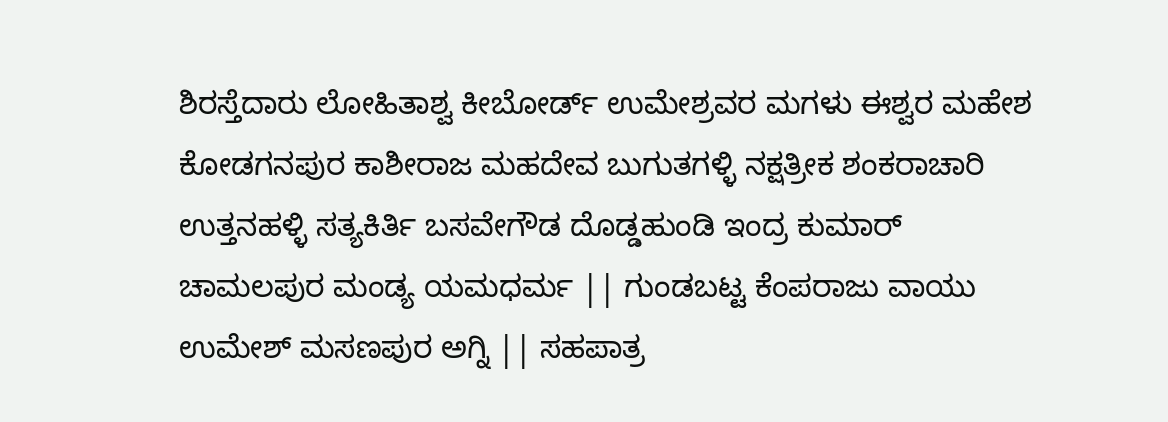ಶಿರಸ್ತೆದಾರು ಲೋಹಿತಾಶ್ವ ಕೀಬೋರ್ಡ್ ಉಮೇಶ್ರವರ ಮಗಳು ಈಶ್ವರ ಮಹೇಶ ಕೋಡಗನಪುರ ಕಾಶೀರಾಜ ಮಹದೇವ ಬುಗುತಗಳ್ಳಿ ನಕ್ಷತ್ರೀಕ ಶಂಕರಾಚಾರಿ ಉತ್ತನಹಳ್ಳಿ ಸತ್ಯಕಿರ್ತಿ ಬಸವೇಗೌಡ ದೊಡ್ಡಹುಂಡಿ ಇಂದ್ರ ಕುಮಾರ್ ಚಾಮಲಪುರ ಮಂಡ್ಯ ಯಮಧರ್ಮ || ಗುಂಡಬಟ್ಟ ಕೆಂಪರಾಜು ವಾಯು ಉಮೇಶ್ ಮಸಣಪುರ ಅಗ್ನಿ || ಸಹಪಾತ್ರ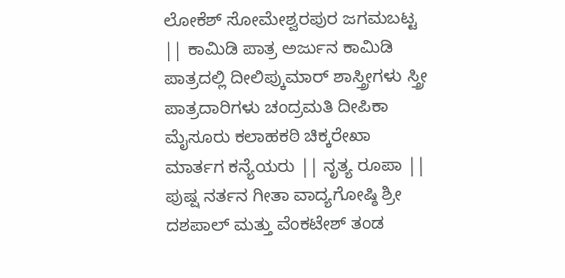ಲೋಕೆಶ್ ಸೋಮೇಶ್ವರಪುರ ಜಗಮಬಟ್ಟ || ಕಾಮಿಡಿ ಪಾತ್ರ ಅರ್ಜುನ ಕಾಮಿಡಿ ಪಾತ್ರದಲ್ಲಿ ದೀಲಿಪ್ಕುಮಾರ್ ಶಾಸ್ತ್ರೀಗಳು ಸ್ತ್ರೀ ಪಾತ್ರದಾರಿಗಳು ಚಂದ್ರಮತಿ ದೀಪಿಕಾ ಮೈಸೂರು ಕಲಾಹಕಠಿ ಚಿಕ್ಕರೇಖಾ ಮಾರ್ತಗ ಕನ್ಯೆಯರು || ನೃತ್ಯ ರೂಪಾ || ಪುಷ್ಷ ನರ್ತನ ಗೀತಾ ವಾದ್ಯಗೋಷ್ಠಿ ಶ್ರೀ ದಶಪಾಲ್ ಮತ್ತು ವೆಂಕಟೇಶ್ ತಂಡ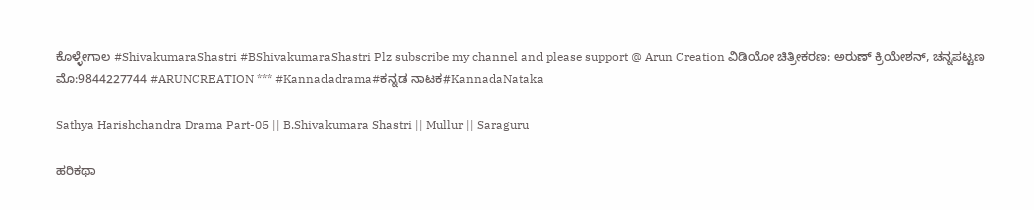ಕೊಳ್ಳೇಗಾಲ #ShivakumaraShastri #BShivakumaraShastri Plz subscribe my channel and please support @ Arun Creation ವಿಡಿಯೋ ಚಿತ್ರೀಕರಣ: ಅರುಣ್ ಕ್ರಿಯೇಶನ್, ಚನ್ನಪಟ್ಟಣ ಮೊ:9844227744 #ARUNCREATION *** #Kannadadrama#ಕನ್ನಡ ನಾಟಕ#KannadaNataka

Sathya Harishchandra Drama Part-05 || B.Shivakumara Shastri || Mullur || Saraguru

ಹರಿಕಥಾ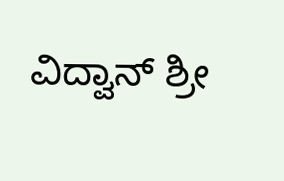ವಿದ್ವಾನ್ ಶ್ರೀ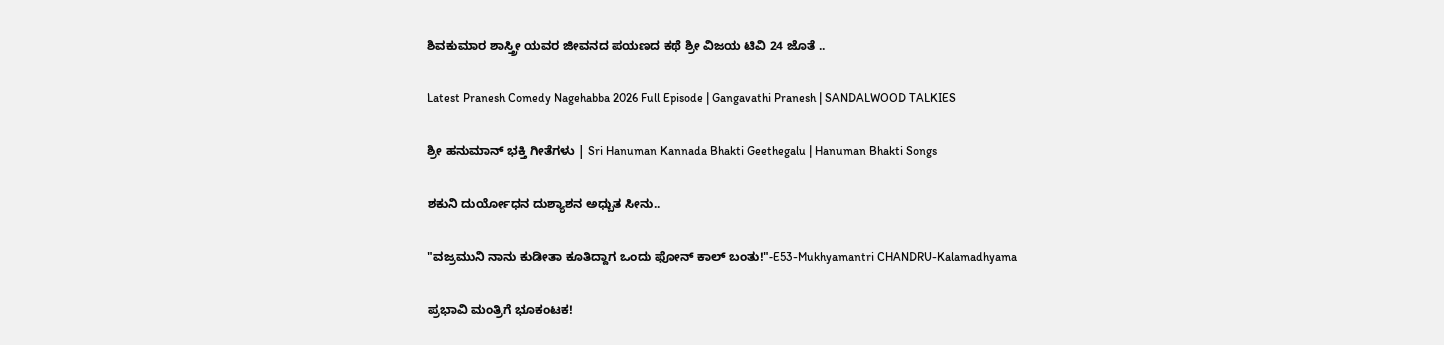ಶಿವಕುಮಾರ ಶಾಸ್ತ್ರೀ ಯವರ ಜೀವನದ ಪಯಣದ ಕಥೆ ಶ್ರೀ ವಿಜಯ ಟಿವಿ 24 ಜೊತೆ ..

Latest Pranesh Comedy Nagehabba 2026 Full Episode | Gangavathi Pranesh | SANDALWOOD TALKIES

ಶ್ರೀ ಹನುಮಾನ್ ಭಕ್ತಿ ಗೀತೆಗಳು | Sri Hanuman Kannada Bhakti Geethegalu | Hanuman Bhakti Songs

ಶಕುನಿ ದುರ್ಯೋಧನ ದುಶ್ಯಾಶನ ಅಧ್ಬುತ ಸೀನು..

"ವಜ್ರಮುನಿ ನಾನು ಕುಡೀತಾ ಕೂತಿದ್ದಾಗ ಒಂದು ಫೋನ್ ಕಾಲ್ ಬಂತು!"-E53-Mukhyamantri CHANDRU-Kalamadhyama

ಪ್ರಭಾವಿ ಮಂತ್ರಿಗೆ ಭೂಕಂಟಕ!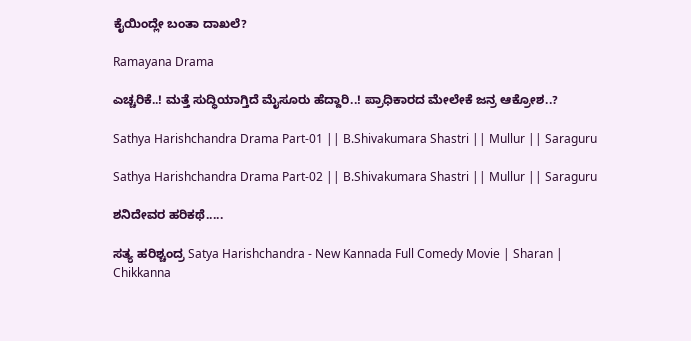ಕೈಯಿಂದ್ಲೇ ಬಂತಾ ದಾಖಲೆ?

Ramayana Drama

ಎಚ್ಚರಿಕೆ..! ಮತ್ತೆ ಸುದ್ಧಿಯಾಗ್ತಿದೆ ಮೈಸೂರು ಹೆದ್ದಾರಿ..! ಪ್ರಾಧಿಕಾರದ ಮೇಲೇಕೆ ಜನ್ರ ಆಕ್ರೋಶ..?

Sathya Harishchandra Drama Part-01 || B.Shivakumara Shastri || Mullur || Saraguru

Sathya Harishchandra Drama Part-02 || B.Shivakumara Shastri || Mullur || Saraguru

ಶನಿದೇವರ ಹರಿಕಥೆ.....

ಸತ್ಯ ಹರಿಶ್ಚಂದ್ರ Satya Harishchandra - New Kannada Full Comedy Movie | Sharan | Chikkanna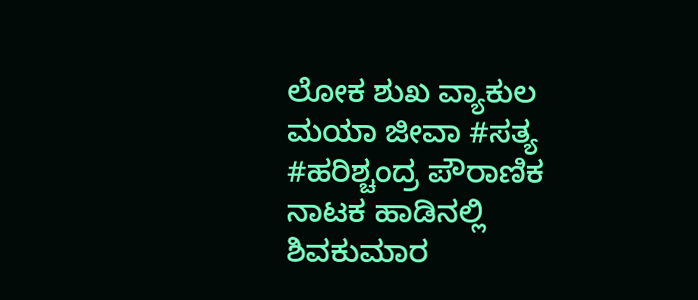ಲೋಕ ಶುಖ ವ್ಯಾಕುಲ ಮಯಾ ಜೀವಾ #ಸತ್ಯ #ಹರಿಶ್ಚಂದ್ರ ಪೌರಾಣಿಕ ನಾಟಕ ಹಾಡಿನಲ್ಲಿ ಶಿವಕುಮಾರ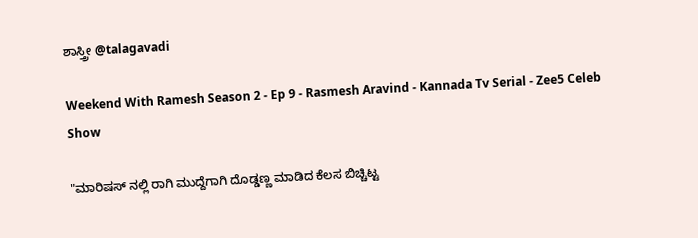ಶಾಸ್ತ್ರೀ @talagavadi

Weekend With Ramesh Season 2 - Ep 9 - Rasmesh Aravind - Kannada Tv Serial - Zee5 Celeb Show

"ಮಾರಿಷಸ್ ನಲ್ಲಿ ರಾಗಿ ಮುದ್ದೆಗಾಗಿ ದೊಡ್ಡಣ್ಣ ಮಾಡಿದ ಕೆಲಸ ಬಿಚ್ಚಿಟ್ಟ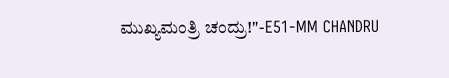ಮುಖ್ಯಮಂತ್ರಿ ಚಂದ್ರು!"-E51-MM CHANDRU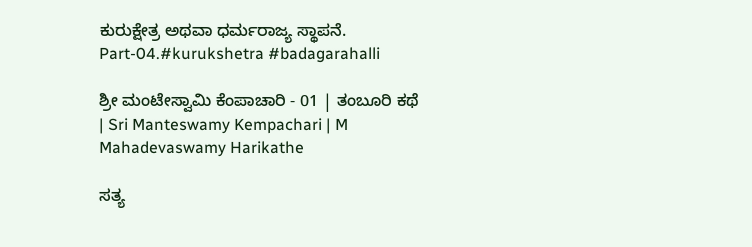ಕುರುಕ್ಷೇತ್ರ ಅಥವಾ ಧರ್ಮರಾಜ್ಯ ಸ್ಥಾಪನೆ. Part-04.#kurukshetra #badagarahalli

ಶ್ರೀ ಮಂಟೇಸ್ವಾಮಿ ಕೆಂಪಾಚಾರಿ - 01 | ತಂಬೂರಿ ಕಥೆ | Sri Manteswamy Kempachari | M Mahadevaswamy Harikathe

ಸತ್ಯ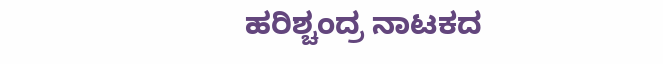ಹರಿಶ್ಚಂದ್ರ ನಾಟಕದ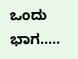ಒಂದು ಭಾಗ.....